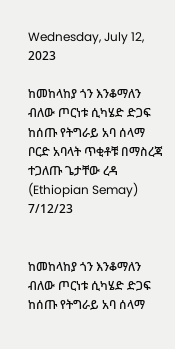Wednesday, July 12, 2023

ከመከላከያ ጎን እንቆማለን ብለው ጦርነቱ ሲካሄድ ድጋፍ ከሰጡ የትግራይ አባ ሰላማ ቦርድ አባላት ጥቂቶቹ በማስረጃ ተጋለጡ ጌታቸው ረዳ (Ethiopian Semay) 7/12/23


ከመከላከያ ጎን እንቆማለን ብለው ጦርነቱ ሲካሄድ ድጋፍ ከሰጡ የትግራይ አባ ሰላማ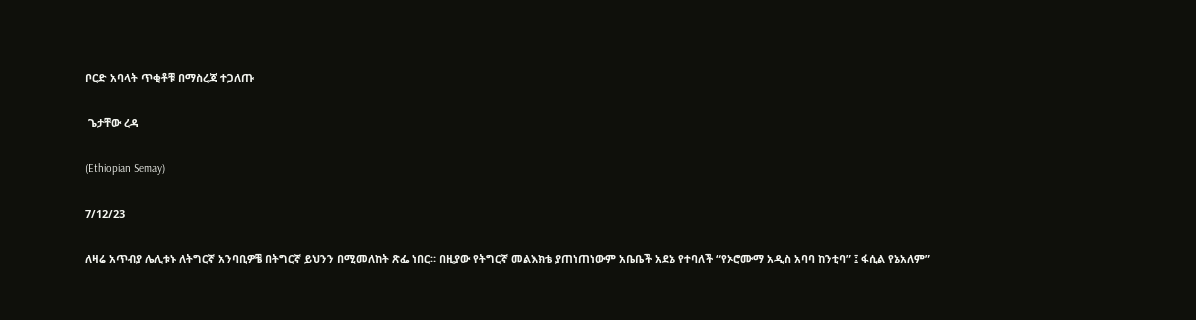ቦርድ አባላት ጥቂቶቹ በማስረጃ ተጋለጡ

 ጌታቸው ረዳ

(Ethiopian Semay)

7/12/23

ለዛሬ አጥብያ ሌሊቱኑ ለትግርኛ አንባቢዎቼ በትግርኛ ይህንን በሚመለከት ጽፌ ነበር። በዚያው የትግርኛ መልእክቴ ያጠነጠነውም አቤቤች አደኔ የተባለች “የኦሮሙማ አዲስ አባባ ከንቲባ” ፤ ፋሲል የኔአለም”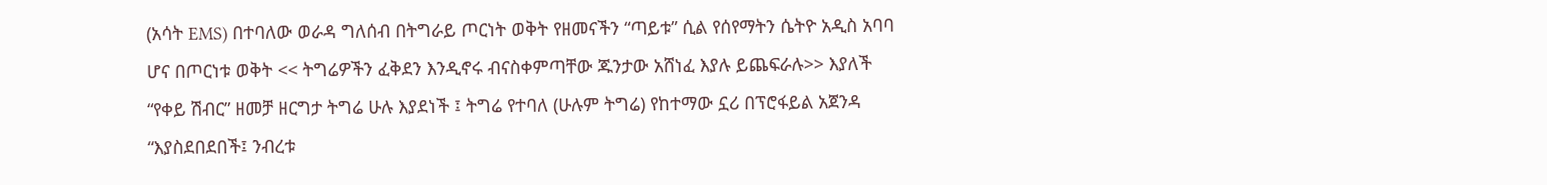(አሳት EMS) በተባለው ወራዳ ግለሰብ በትግራይ ጦርነት ወቅት የዘመናችን “ጣይቱ” ሲል የሰየማትን ሴትዮ አዲስ አባባ ሆና በጦርነቱ ወቅት << ትግሬዎችን ፈቅደን እንዲኖሩ ብናስቀምጣቸው ጁንታው አሸነፈ እያሉ ይጨፍራሉ>> እያለች “የቀይ ሽብር” ዘመቻ ዘርግታ ትግሬ ሁሉ እያደነች ፤ ትግሬ የተባለ (ሁሉም ትግሬ) የከተማው ኗሪ በፕሮፋይል አጀንዳ “እያስደበደበች፤ ንብረቱ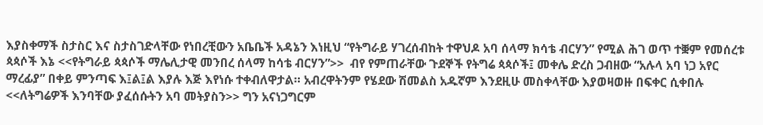እያስቀማች ስታስር እና ስታስገድላቸው የነበረቺውን አቤቤች አዳኔን እነዚህ “የትግራይ ሃገረሰብከት ተዋህዶ አባ ሰላማ ክሳቴ ብርሃን” የሚል ሕገ ወጥ ተቛም የመሰረቱ ጳጳሶች እኔ <<የትግራይ ጳጳሶች ማሌሊታዊ መንበረ ሰላማ ከሳቴ ብርሃን”>>  ብየ የምጠራቸው ጉደኞች የትግሬ ጳጳሶች፤ መቀሌ ድረስ ጋብዘው “አሉላ አባ ነጋ አየር ማረፊያ” በቀይ ምንጣፍ እ፤ል፤ል እያሉ እጅ እየነሱ ተቀብለዋታል። አብረዋትንም የሄደው ሽመልስ አዱኛም እንደዚሁ መስቀላቸው እያወዛወዙ በፍቀር ሲቀበሉ <<ለትግሬዎች እንባቸው ያፈሰሱትን አባ መትያስን>> ግን አናነጋግርም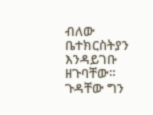ብለው ቤተክርስትያን እንዳይገቡ ዘጉባቸው።   ጉዳቸው ግን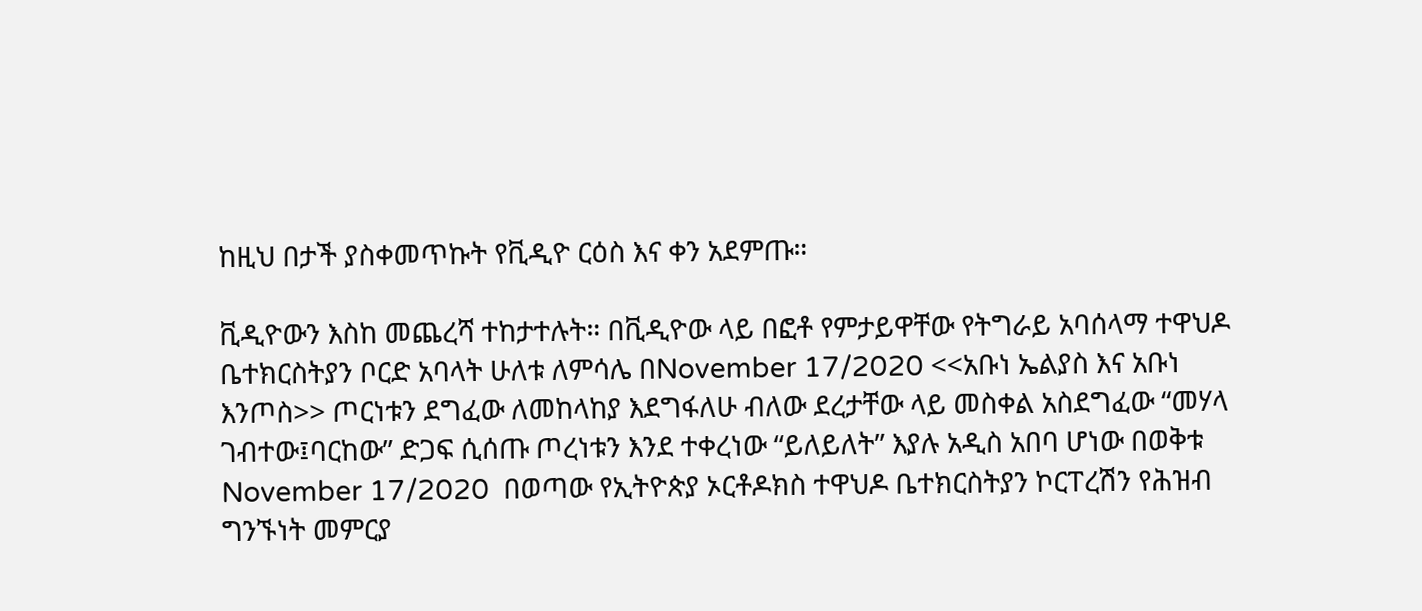ከዚህ በታች ያስቀመጥኩት የቪዲዮ ርዕስ እና ቀን አደምጡ።

ቪዲዮውን እስከ መጨረሻ ተከታተሉት። በቪዲዮው ላይ በፎቶ የምታይዋቸው የትግራይ አባሰላማ ተዋህዶ ቤተክርስትያን ቦርድ አባላት ሁለቱ ለምሳሌ በNovember 17/2020 <<አቡነ ኤልያስ እና አቡነ እንጦስ>> ጦርነቱን ደግፈው ለመከላከያ እደግፋለሁ ብለው ደረታቸው ላይ መስቀል አስደግፈው “መሃላ ገብተው፤ባርከው” ድጋፍ ሲሰጡ ጦረነቱን እንደ ተቀረነው “ይለይለት” እያሉ አዲስ አበባ ሆነው በወቅቱ November 17/2020  በወጣው የኢትዮጵያ ኦርቶዶክስ ተዋህዶ ቤተክርስትያን ኮርፐረሽን የሕዝብ ግንኙነት መምርያ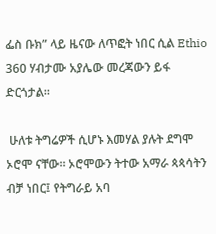ፌስ ቡክ” ላይ ዜናው ለጥፎት ነበር ሲል Ethio 360 ሃብታሙ አያሌው መረጃውን ይፋ ድርጎታል።

 ሁለቱ ትግሬዎች ሲሆኑ እመሃል ያሉት ደግሞ ኦሮሞ ናቸው። ኦሮሞውን ትተው አማራ ጳጳሳትን ብቻ ነበር፤ የትግራይ አባ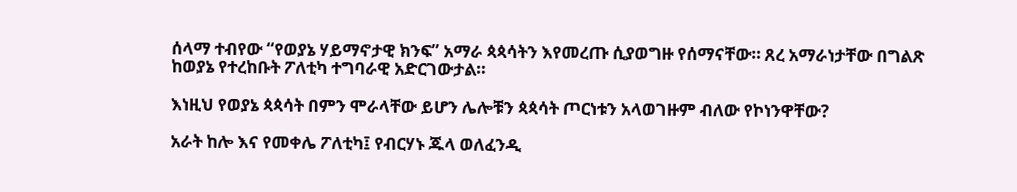ሰላማ ተብየው “የወያኔ ሃይማኖታዊ ክንፍ” አማራ ጳጳሳትን እየመረጡ ሲያወግዙ የሰማናቸው። ጸረ አማራነታቸው በግልጽ ከወያኔ የተረከቡት ፖለቲካ ተግባራዊ አድርገውታል።

እነዚህ የወያኔ ጳጳሳት በምን ሞራላቸው ይሆን ሌሎቹን ጳጳሳት ጦርነቱን አላወገዙም ብለው የኮነንዋቸው?

አራት ከሎ እና የመቀሌ ፖለቲካ፤ የብርሃኑ ጁላ ወለፈንዲ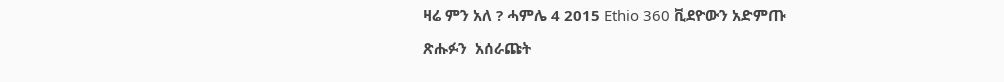ዛሬ ምን አለ ? ሓምሌ 4 2015 Ethio 360 ቪደዮውን አድምጡ

ጽሑፉን  አሰራጩት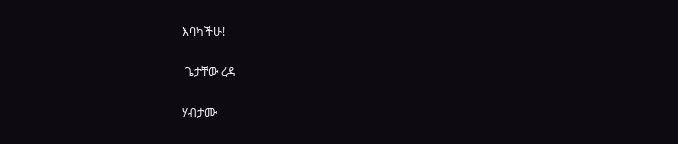እባካችሁ!

 ጌታቸው ረዳ

ሃብታሙ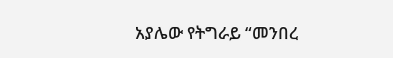አያሌው የትግራይ “መንበረ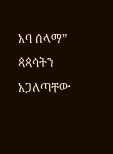አባ ሰላማ” ጳጳሳትን አጋለጣቸው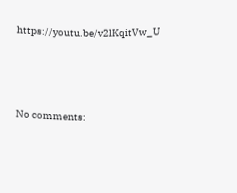https://youtu.be/v2lKqitVw_U





No comments: